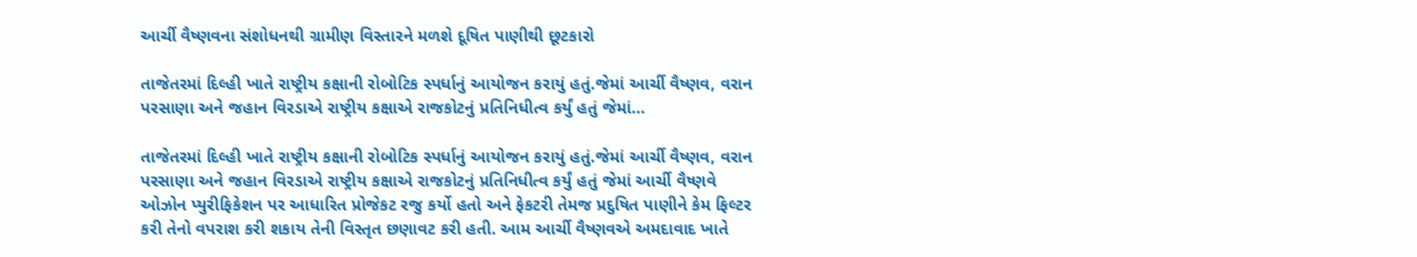આર્ચી વૈષ્ણવના સંશોધનથી ગ્રામીણ વિસ્તારને મળશે દૂષિત પાણીથી છૂટકારો

તાજેતરમાં દિલ્હી ખાતે રાષ્ટ્રીય કક્ષાની રોબોટિક સ્પર્ધાનું આયોજન કરાયું હતું.જેમાં આર્ચી વૈષ્ણવ, વરાન પરસાણા અને જહાન વિરડાએ રાષ્ટ્રીય કક્ષાએ રાજકોટનું પ્રતિનિધીત્વ કર્યું હતું જેમાં…

તાજેતરમાં દિલ્હી ખાતે રાષ્ટ્રીય કક્ષાની રોબોટિક સ્પર્ધાનું આયોજન કરાયું હતું.જેમાં આર્ચી વૈષ્ણવ, વરાન પરસાણા અને જહાન વિરડાએ રાષ્ટ્રીય કક્ષાએ રાજકોટનું પ્રતિનિધીત્વ કર્યું હતું જેમાં આર્ચી વૈષ્ણવે ઓઝોન પ્યુરીફિકેશન પર આધારિત પ્રોજેકટ રજુ કર્યો હતો અને ફેકટરી તેમજ પ્રદુષિત પાણીને કેમ ફિલ્ટર કરી તેનો વપરાશ કરી શકાય તેની વિસ્તૃત છણાવટ કરી હતી. આમ આર્ચી વૈષ્ણવએ અમદાવાદ ખાતે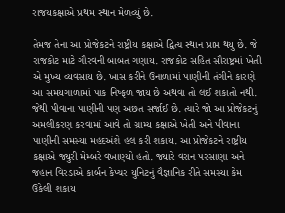રાજયકક્ષાએ પ્રથમ સ્થાન મેળવ્યું છે.

તેમજ તેના આ પ્રોજેકટને રાષ્ટ્રીય કક્ષાએ દ્વિત્ય સ્થાન પ્રાપ્ત થયુ છે. જે રાજકોટ માટે ગૌરવની બાબત ગણાય. રાજકોટ સહિત સૌરાષ્ટ્રમાં ખેતી એ મુખ્ય વ્યવસાય છે. ખાસ કરીને ઉનાળામાં પાણીની તંગીને કારણે આ સમયગાળામાં પાક નિષ્ફળ જાય છે અથવા તો લઈ શકાતો નથી. જેથી પીવાના પાણીની પણ અછત સર્જાઈ છે. ત્યારે જો આ પ્રોજેકટનું અમલીકરણ કરવામાં આવે તો ગ્રામ્ય કક્ષાએ ખેતી અને પીવાના પાણીની સમસ્યા મહદઅંશે હલ કરી શકાય. આ પ્રોજેકટને રાષ્ટ્રીય કક્ષાએ જ્યુરી મેમ્બરે વખાણ્યો હતો. જ્યારે વરાન પરસાણા અને જહાન વિરડાએ કાર્બન કેપ્ચર યુનિટનું વૈજ્ઞાનિક રીતે સમસ્યા કેમ ઉકેલી શકાય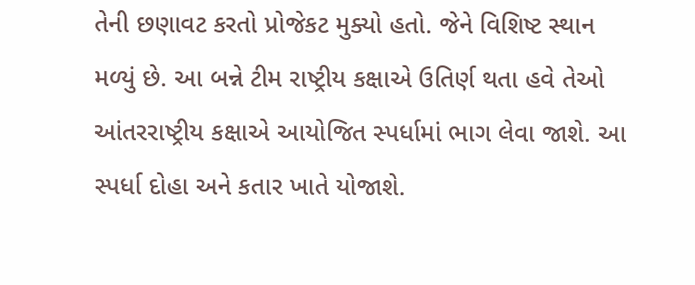તેની છણાવટ કરતો પ્રોજેકટ મુક્યો હતો. જેને વિશિષ્ટ સ્થાન મળ્યું છે. આ બન્ને ટીમ રાષ્ટ્રીય કક્ષાએ ઉતિર્ણ થતા હવે તેઓ આંતરરાષ્ટ્રીય કક્ષાએ આયોજિત સ્પર્ધામાં ભાગ લેવા જાશે. આ સ્પર્ધા દોહા અને કતાર ખાતે યોજાશે.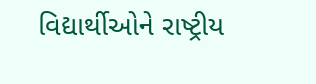વિદ્યાર્થીઓને રાષ્ટ્રીય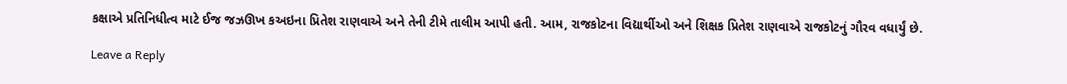કક્ષાએ પ્રતિનિધીત્વ માટે ઈજ જઝઊખ કઅઇના પ્રિતેશ રાણવાએ અને તેની ટીમે તાલીમ આપી હતી. આમ, રાજકોટના વિદ્યાર્થીઓ અને શિક્ષક પ્રિતેશ રાણવાએ રાજકોટનું ગૌરવ વધાર્યું છે.

Leave a Reply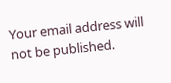Your email address will not be published.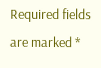Required fields are marked *